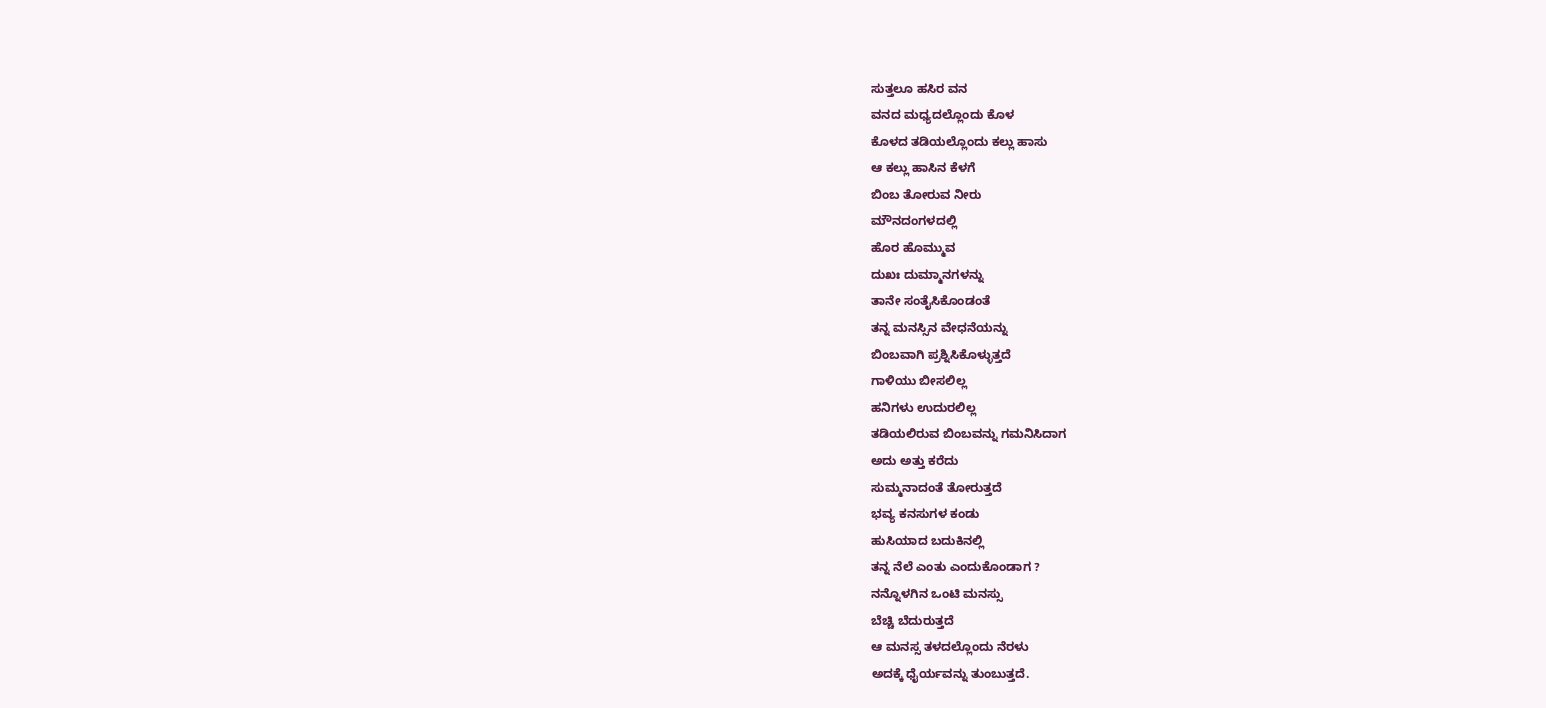ಸುತ್ತಲೂ ಹಸಿರ ವನ
ವನದ ಮಧ್ಯದಲ್ಲೊಂದು ಕೊಳ
ಕೊಳದ ತಡಿಯಲ್ಲೊಂದು ಕಲ್ಲು ಹಾಸು
ಆ ಕಲ್ಲು ಹಾಸಿನ ಕೆಳಗೆ
ಬಿಂಬ ತೋರುವ ನೀರು
ಮೌನದಂಗಳದಲ್ಲಿ
ಹೊರ ಹೊಮ್ಮುವ
ದುಖಃ ದುಮ್ಮಾನಗಳನ್ನು
ತಾನೇ ಸಂತೈಸಿಕೊಂಡಂತೆ
ತನ್ನ ಮನಸ್ಸಿನ ವೇಧನೆಯನ್ನು
ಬಿಂಬವಾಗಿ ಪ್ರಶ್ನಿಸಿಕೊಳ್ಳುತ್ತದೆ
ಗಾಳಿಯು ಬೀಸಲಿಲ್ಲ
ಹನಿಗಳು ಉದುರಲಿಲ್ಲ
ತಡಿಯಲಿರುವ ಬಿಂಬವನ್ನು ಗಮನಿಸಿದಾಗ
ಅದು ಅತ್ತು ಕರೆದು
ಸುಮ್ಮನಾದಂತೆ ತೋರುತ್ತದೆ
ಭವ್ಯ ಕನಸುಗಳ ಕಂಡು
ಹುಸಿಯಾದ ಬದುಕಿನಲ್ಲಿ
ತನ್ನ ನೆಲೆ ಎಂತು ಎಂದುಕೊಂಡಾಗ ?
ನನ್ನೊಳಗಿನ ಒಂಟಿ ಮನಸ್ಸು
ಬೆಚ್ಚಿ ಬೆದುರುತ್ತದೆ
ಆ ಮನಸ್ಸ ತಳದಲ್ಲೊಂದು ನೆರಳು
ಅದಕ್ಕೆ ಧೈರ್ಯವನ್ನು ತುಂಬುತ್ತದೆ.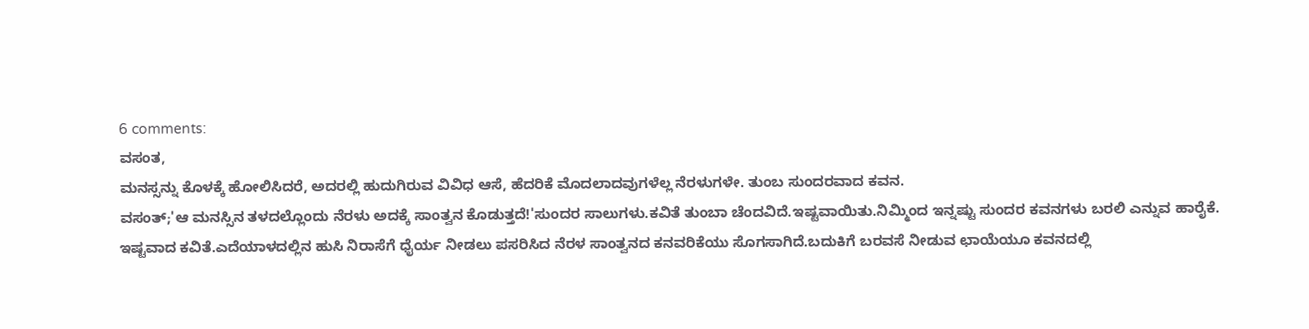6 comments:
ವಸಂತ,
ಮನಸ್ಸನ್ನು ಕೊಳಕ್ಕೆ ಹೋಲಿಸಿದರೆ, ಅದರಲ್ಲಿ ಹುದುಗಿರುವ ವಿವಿಧ ಆಸೆ, ಹೆದರಿಕೆ ಮೊದಲಾದವುಗಳೆಲ್ಲ ನೆರಳುಗಳೇ. ತುಂಬ ಸುಂದರವಾದ ಕವನ.
ವಸಂತ್;'ಆ ಮನಸ್ಸಿನ ತಳದಲ್ಲೊಂದು ನೆರಳು ಅದಕ್ಕೆ ಸಾಂತ್ವನ ಕೊಡುತ್ತದೆ!'ಸುಂದರ ಸಾಲುಗಳು.ಕವಿತೆ ತುಂಬಾ ಚೆಂದವಿದೆ.ಇಷ್ಟವಾಯಿತು.ನಿಮ್ಮಿಂದ ಇನ್ನಷ್ಟು ಸುಂದರ ಕವನಗಳು ಬರಲಿ ಎನ್ನುವ ಹಾರೈಕೆ.
ಇಷ್ಟವಾದ ಕವಿತೆ.ಎದೆಯಾಳದಲ್ಲಿನ ಹುಸಿ ನಿರಾಸೆಗೆ ಧೈರ್ಯ ನೀಡಲು ಪಸರಿಸಿದ ನೆರಳ ಸಾಂತ್ವನದ ಕನವರಿಕೆಯು ಸೊಗಸಾಗಿದೆ.ಬದುಕಿಗೆ ಬರವಸೆ ನೀಡುವ ಛಾಯೆಯೂ ಕವನದಲ್ಲಿ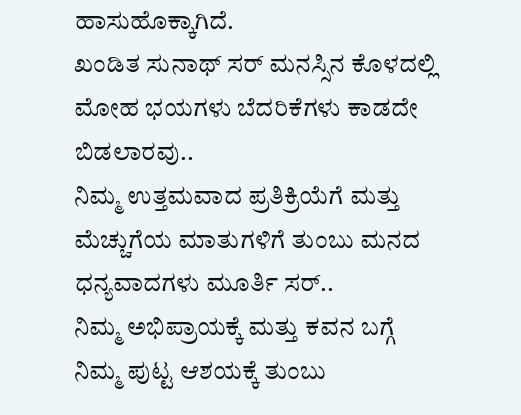ಹಾಸುಹೊಕ್ಕಾಗಿದೆ.
ಖಂಡಿತ ಸುನಾಥ್ ಸರ್ ಮನಸ್ಸಿನ ಕೊಳದಲ್ಲಿ ಮೋಹ ಭಯಗಳು ಬೆದರಿಕೆಗಳು ಕಾಡದೇ ಬಿಡಲಾರವು..
ನಿಮ್ಮ ಉತ್ತಮವಾದ ಪ್ರತಿಕ್ರಿಯೆಗೆ ಮತ್ತು ಮೆಚ್ಚುಗೆಯ ಮಾತುಗಳಿಗೆ ತುಂಬು ಮನದ ಧನ್ಯವಾದಗಳು ಮೂರ್ತಿ ಸರ್..
ನಿಮ್ಮ ಅಭಿಪ್ರಾಯಕ್ಕೆ ಮತ್ತು ಕವನ ಬಗ್ಗೆ ನಿಮ್ಮ ಪುಟ್ಟ ಆಶಯಕ್ಕೆ ತುಂಬು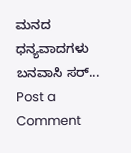ಮನದ ಧನ್ಯವಾದಗಳು ಬನವಾಸಿ ಸರ್...
Post a Comment